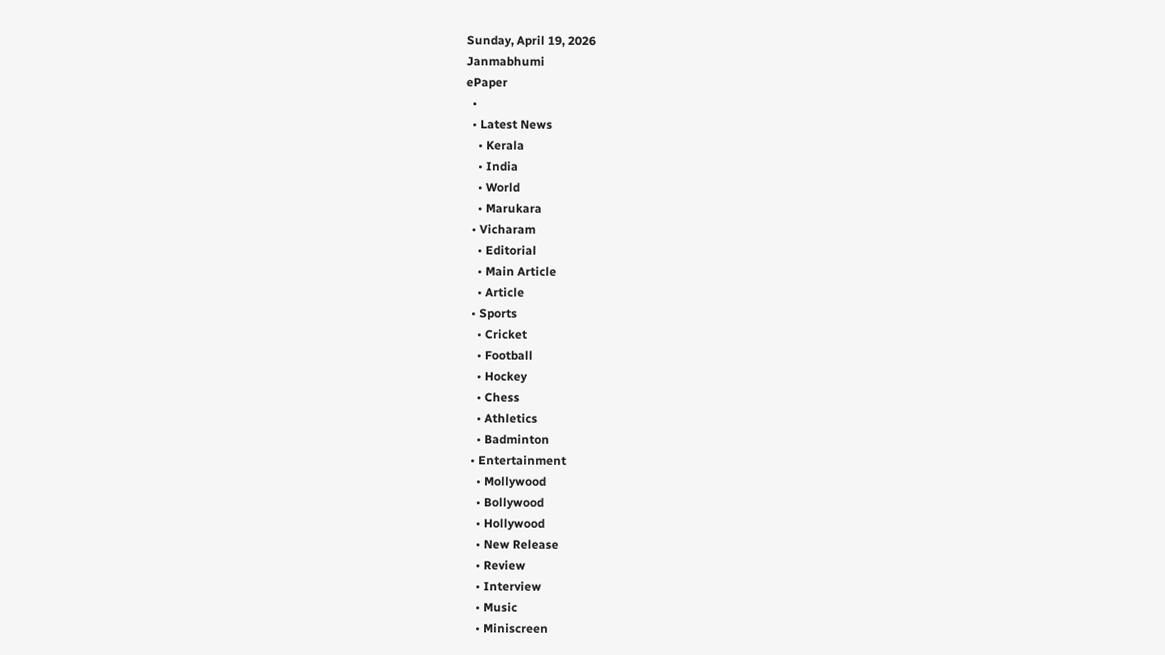Sunday, April 19, 2026
Janmabhumi
ePaper
  •
  • Latest News
    • Kerala
    • India
    • World
    • Marukara
  • Vicharam
    • Editorial
    • Main Article
    • Article
  • Sports
    • Cricket
    • Football
    • Hockey
    • Chess
    • Athletics
    • Badminton
  • Entertainment
    • Mollywood
    • Bollywood
    • Hollywood
    • New Release
    • Review
    • Interview
    • Music
    • Miniscreen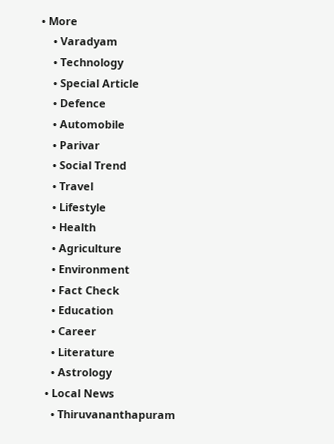• More
    • Varadyam
    • Technology
    • Special Article
    • Defence
    • Automobile
    • Parivar
    • Social Trend
    • Travel
    • Lifestyle
    • Health
    • Agriculture
    • Environment
    • Fact Check
    • Education
    • Career
    • Literature
    • Astrology
  • Local News
    • Thiruvananthapuram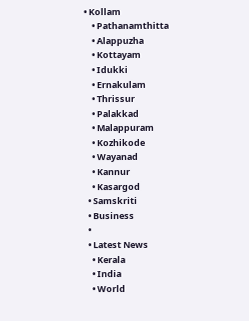• Kollam
    • Pathanamthitta
    • Alappuzha
    • Kottayam
    • Idukki
    • Ernakulam
    • Thrissur
    • Palakkad
    • Malappuram
    • Kozhikode
    • Wayanad
    • Kannur
    • Kasargod
  • Samskriti
  • Business
  •
  • Latest News
    • Kerala
    • India
    • World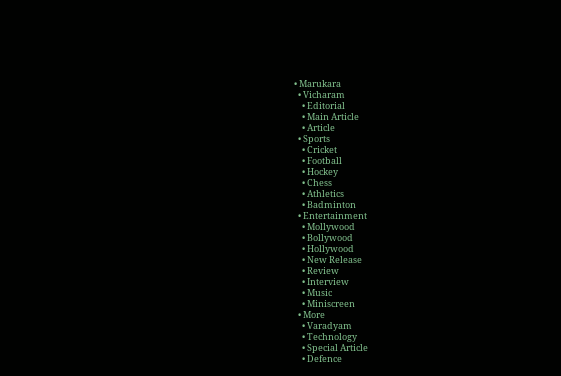• Marukara
  • Vicharam
    • Editorial
    • Main Article
    • Article
  • Sports
    • Cricket
    • Football
    • Hockey
    • Chess
    • Athletics
    • Badminton
  • Entertainment
    • Mollywood
    • Bollywood
    • Hollywood
    • New Release
    • Review
    • Interview
    • Music
    • Miniscreen
  • More
    • Varadyam
    • Technology
    • Special Article
    • Defence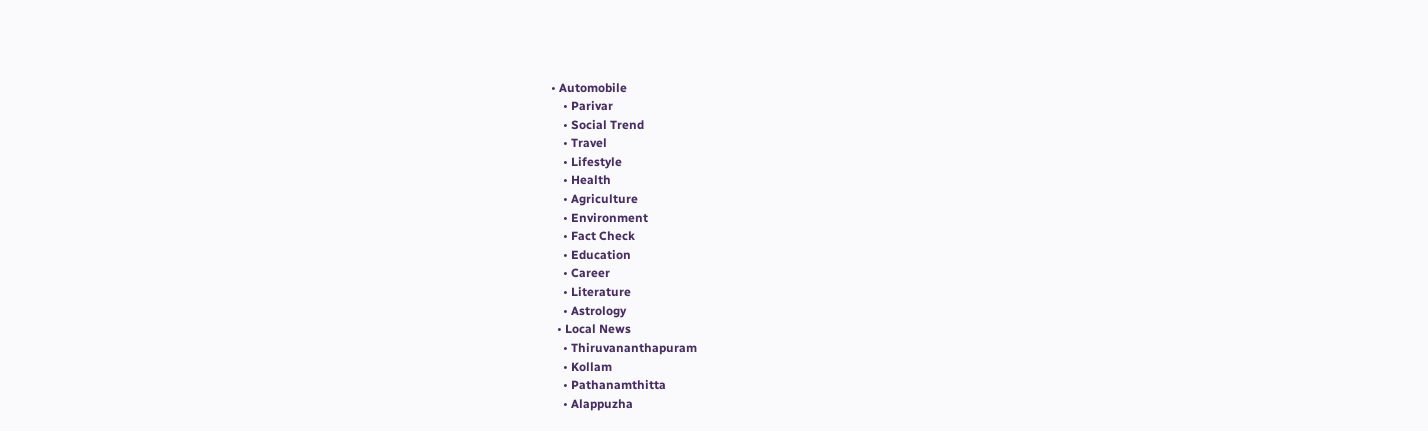• Automobile
    • Parivar
    • Social Trend
    • Travel
    • Lifestyle
    • Health
    • Agriculture
    • Environment
    • Fact Check
    • Education
    • Career
    • Literature
    • Astrology
  • Local News
    • Thiruvananthapuram
    • Kollam
    • Pathanamthitta
    • Alappuzha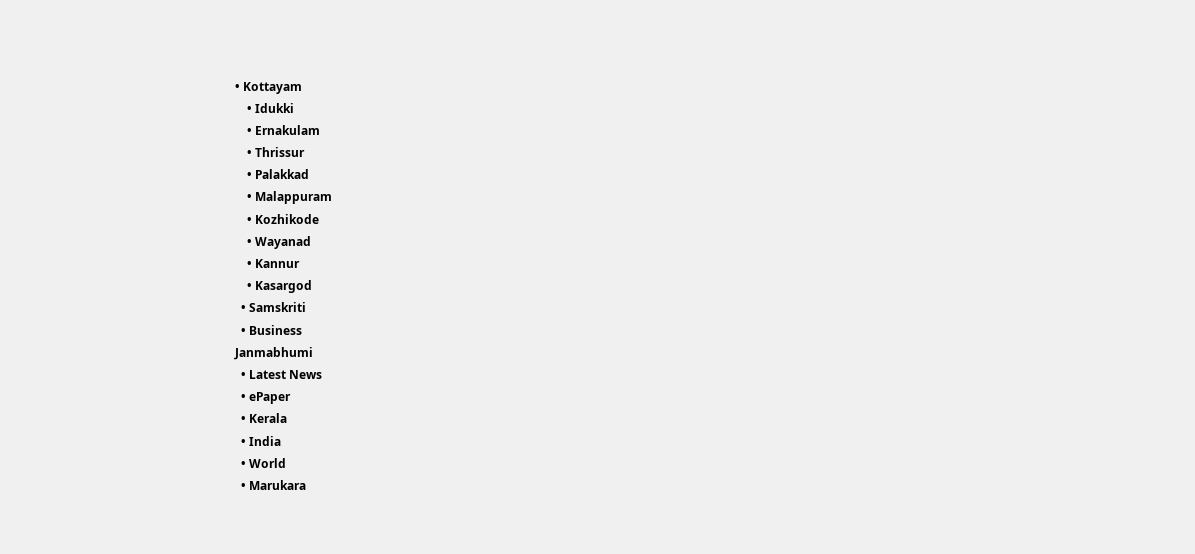• Kottayam
    • Idukki
    • Ernakulam
    • Thrissur
    • Palakkad
    • Malappuram
    • Kozhikode
    • Wayanad
    • Kannur
    • Kasargod
  • Samskriti
  • Business
Janmabhumi
  • Latest News
  • ePaper
  • Kerala
  • India
  • World
  • Marukara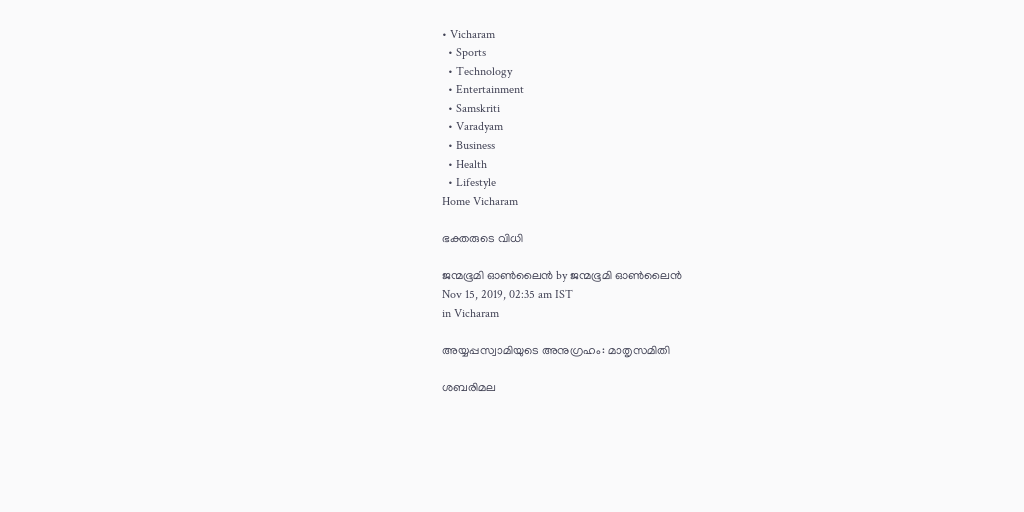• Vicharam
  • Sports
  • Technology
  • Entertainment
  • Samskriti
  • Varadyam
  • Business
  • Health
  • Lifestyle
Home Vicharam

ഭക്തരുടെ വിധി

ജന്മഭൂമി ഓണ്‍ലൈന്‍ by ജന്മഭൂമി ഓണ്‍ലൈന്‍
Nov 15, 2019, 02:35 am IST
in Vicharam

അയ്യപ്പസ്വാമിയുടെ അനുഗ്രഹം: മാതൃസമിതി

ശബരിമല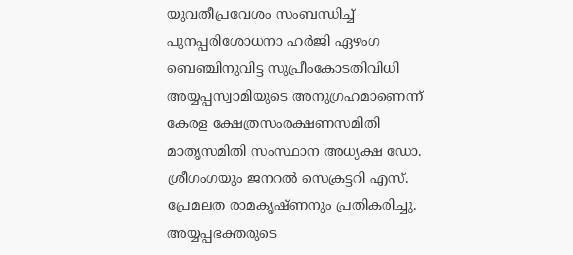യുവതീപ്രവേശം സംബന്ധിച്ച് പുനപ്പരിശോധനാ ഹര്‍ജി ഏഴംഗ ബെഞ്ചിനുവിട്ട സുപ്രീംകോടതിവിധി അയ്യപ്പസ്വാമിയുടെ അനുഗ്രഹമാണെന്ന് കേരള ക്ഷേത്രസംരക്ഷണസമിതി മാതൃസമിതി സംസ്ഥാന അധ്യക്ഷ ഡോ. ശ്രീഗംഗയും ജനറല്‍ സെക്രട്ടറി എസ്. പ്രേമലത രാമകൃഷ്ണനും പ്രതികരിച്ചു. അയ്യപ്പഭക്തരുടെ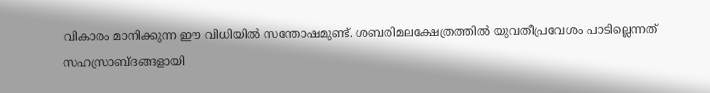വികാരം മാനിക്കുന്ന ഈ വിധിയില്‍ സന്തോഷമുണ്ട്. ശബരിമലക്ഷേത്രത്തില്‍ യുവതീപ്രവേശം പാടില്ലെന്നത് സഹസ്രാബ്ദങ്ങളായി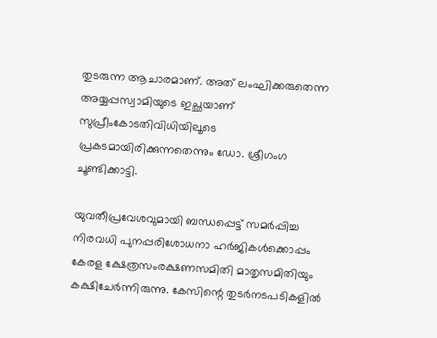തുടരുന്ന ആചാരമാണ്. അത് ലംഘിക്കരുതെന്ന അയ്യപ്പസ്വാമിയുടെ ഇച്ഛയാണ് സുപ്രീംകോടതിവിധിയിലൂടെ പ്രകടമായിരിക്കുന്നതെന്നും ഡോ. ശ്രീഗംഗ ചൂണ്ടിക്കാട്ടി.

യുവതീപ്രവേശവുമായി ബന്ധപ്പെട്ട് സമര്‍പ്പിച്ച നിരവധി പുനപ്പരിശോധനാ ഹര്‍ജികള്‍ക്കൊപ്പം കേരള ക്ഷേത്രസംരക്ഷണസമിതി മാതൃസമിതിയും കക്ഷിചേര്‍ന്നിരുന്നു. കേസിന്റെ തുടര്‍നടപടികളില്‍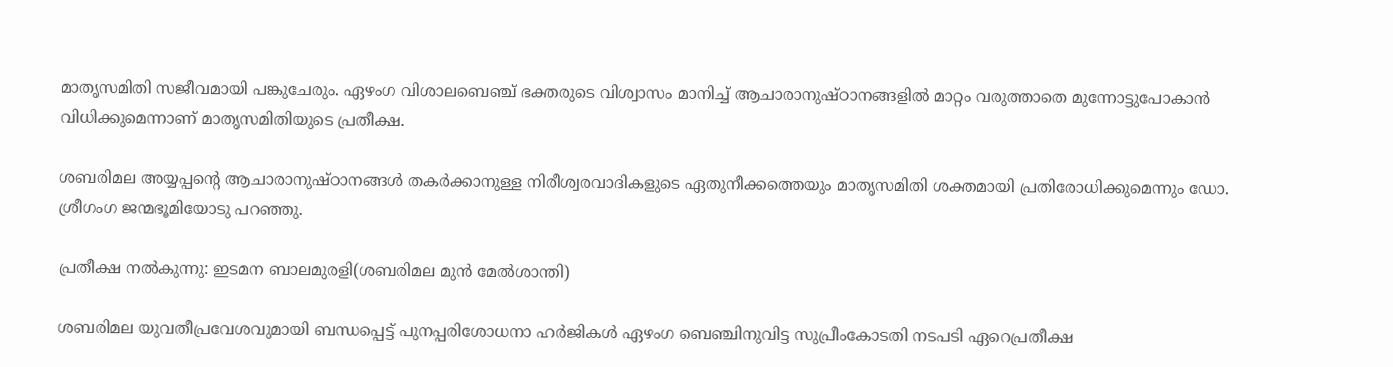മാതൃസമിതി സജീവമായി പങ്കുചേരും. ഏഴംഗ വിശാലബെഞ്ച് ഭക്തരുടെ വിശ്വാസം മാനിച്ച് ആചാരാനുഷ്ഠാനങ്ങളില്‍ മാറ്റം വരുത്താതെ മുന്നോട്ടുപോകാന്‍ വിധിക്കുമെന്നാണ് മാതൃസമിതിയുടെ പ്രതീക്ഷ.

ശബരിമല അയ്യപ്പന്റെ ആചാരാനുഷ്ഠാനങ്ങള്‍ തകര്‍ക്കാനുള്ള നിരീശ്വരവാദികളുടെ ഏതുനീക്കത്തെയും മാതൃസമിതി ശക്തമായി പ്രതിരോധിക്കുമെന്നും ഡോ. ശ്രീഗംഗ ജന്മഭൂമിയോടു പറഞ്ഞു.

പ്രതീക്ഷ നല്‍കുന്നു: ഇടമന ബാലമുരളി(ശബരിമല മുന്‍ മേല്‍ശാന്തി)

ശബരിമല യുവതീപ്രവേശവുമായി ബന്ധപ്പെട്ട് പുനപ്പരിശോധനാ ഹര്‍ജികള്‍ ഏഴംഗ ബെഞ്ചിനുവിട്ട സുപ്രീംകോടതി നടപടി ഏറെപ്രതീക്ഷ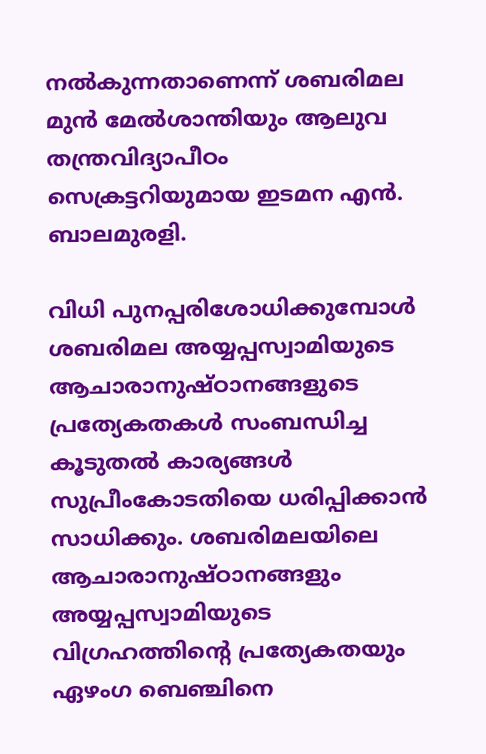നല്‍കുന്നതാണെന്ന് ശബരിമല മുന്‍ മേല്‍ശാന്തിയും ആലുവ തന്ത്രവിദ്യാപീഠം സെക്രട്ടറിയുമായ ഇടമന എന്‍. ബാലമുരളി.

വിധി പുനപ്പരിശോധിക്കുമ്പോള്‍ ശബരിമല അയ്യപ്പസ്വാമിയുടെ ആചാരാനുഷ്ഠാനങ്ങളുടെ പ്രത്യേകതകള്‍ സംബന്ധിച്ച കൂടുതല്‍ കാര്യങ്ങള്‍ സുപ്രീംകോടതിയെ ധരിപ്പിക്കാന്‍ സാധിക്കും. ശബരിമലയിലെ ആചാരാനുഷ്ഠാനങ്ങളും അയ്യപ്പസ്വാമിയുടെ വിഗ്രഹത്തിന്റെ പ്രത്യേകതയും ഏഴംഗ ബെഞ്ചിനെ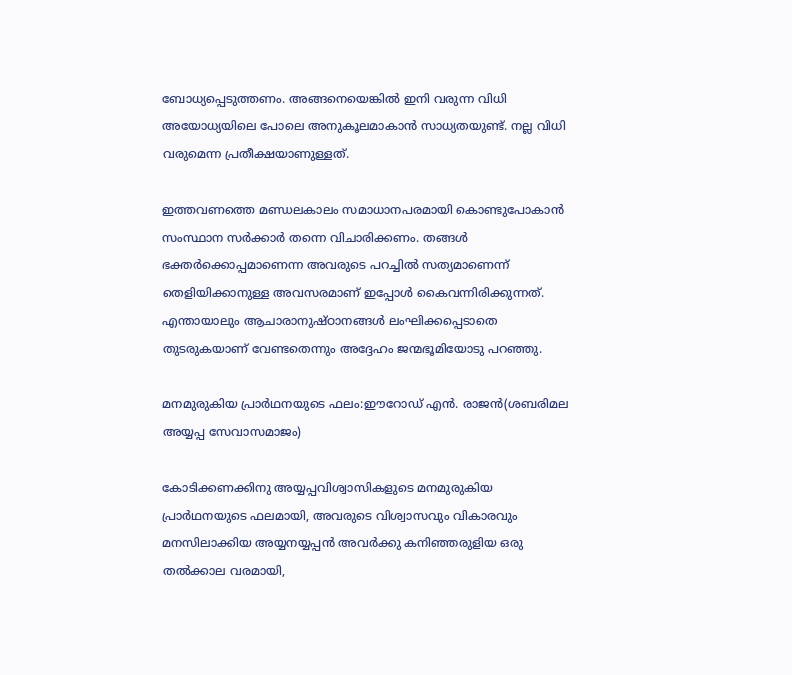ബോധ്യപ്പെടുത്തണം. അങ്ങനെയെങ്കില്‍ ഇനി വരുന്ന വിധി അയോധ്യയിലെ പോലെ അനുകൂലമാകാന്‍ സാധ്യതയുണ്ട്. നല്ല വിധി വരുമെന്ന പ്രതീക്ഷയാണുള്ളത്.

ഇത്തവണത്തെ മണ്ഡലകാലം സമാധാനപരമായി കൊണ്ടുപോകാന്‍ സംസ്ഥാന സര്‍ക്കാര്‍ തന്നെ വിചാരിക്കണം. തങ്ങള്‍ ഭക്തര്‍ക്കൊപ്പമാണെന്ന അവരുടെ പറച്ചില്‍ സത്യമാണെന്ന് തെളിയിക്കാനുള്ള അവസരമാണ് ഇപ്പോള്‍ കൈവന്നിരിക്കുന്നത്. എന്തായാലും ആചാരാനുഷ്ഠാനങ്ങള്‍ ലംഘിക്കപ്പെടാതെ തുടരുകയാണ് വേണ്ടതെന്നും അദ്ദേഹം ജന്മഭൂമിയോടു പറഞ്ഞു.

മനമുരുകിയ പ്രാര്‍ഥനയുടെ ഫലം:ഈറോഡ് എന്‍. രാജന്‍(ശബരിമല അയ്യപ്പ സേവാസമാജം)

കോടിക്കണക്കിനു അയ്യപ്പവിശ്വാസികളുടെ മനമുരുകിയ പ്രാര്‍ഥനയുടെ ഫലമായി, അവരുടെ വിശ്വാസവും വികാരവും മനസിലാക്കിയ അയ്യനയ്യപ്പന്‍ അവര്‍ക്കു കനിഞ്ഞരുളിയ ഒരു തല്‍ക്കാല വരമായി,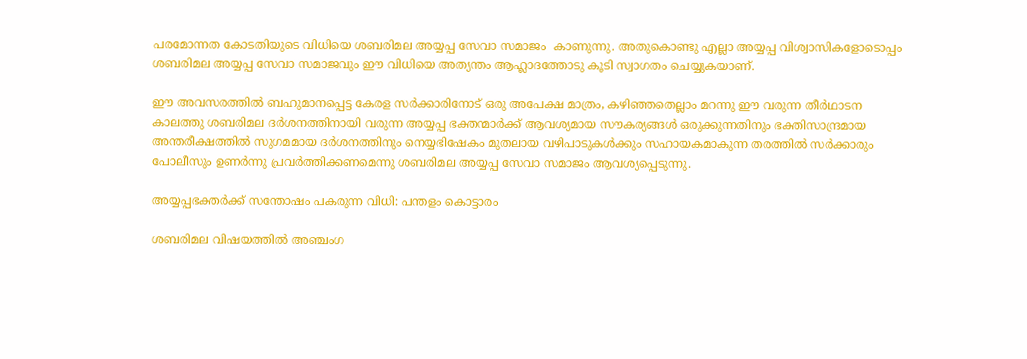പരമോന്നത കോടതിയുടെ വിധിയെ ശബരിമല അയ്യപ്പ സേവാ സമാജം  കാണുന്നു. അതുകൊണ്ടു എല്ലാ അയ്യപ്പ വിശ്വാസികളോടൊപ്പം ശബരിമല അയ്യപ്പ സേവാ സമാജവും ഈ വിധിയെ അത്യന്തം ആഹ്ലാദത്തോടു കൂടി സ്വാഗതം ചെയ്യുകയാണ്.

ഈ അവസരത്തില്‍ ബഹുമാനപ്പെട്ട കേരള സര്‍ക്കാരിനോട് ഒരു അപേക്ഷ മാത്രം, കഴിഞ്ഞതെല്ലാം മറന്നു ഈ വരുന്ന തീര്‍ഥാടന കാലത്തു ശബരിമല ദര്‍ശനത്തിനായി വരുന്ന അയ്യപ്പ ഭക്തന്മാര്‍ക്ക് ആവശ്യമായ സൗകര്യങ്ങള്‍ ഒരുക്കുന്നതിനും ഭക്തിസാന്ദ്രമായ അന്തരീക്ഷത്തില്‍ സുഗമമായ ദര്‍ശനത്തിനും നെയ്യഭിഷേകം മുതലായ വഴിപാടുകള്‍ക്കും സഹായകമാകുന്ന തരത്തില്‍ സര്‍ക്കാരും പോലീസും ഉണര്‍ന്നു പ്രവര്‍ത്തിക്കണമെന്നു ശബരിമല അയ്യപ്പ സേവാ സമാജം ആവശ്യപ്പെടുന്നു.

അയ്യപ്പഭക്തര്‍ക്ക് സന്തോഷം പകരുന്ന വിധി: പന്തളം കൊട്ടാരം

ശബരിമല വിഷയത്തില്‍ അഞ്ചംഗ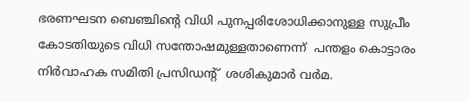ഭരണഘടന ബെഞ്ചിന്റെ വിധി പുനപ്പരിശോധിക്കാനുള്ള സുപ്രീം കോടതിയുടെ വിധി സന്തോഷമുള്ളതാണെന്ന്  പന്തളം കൊട്ടാരം നിര്‍വാഹക സമിതി പ്രസിഡന്റ്  ശശികുമാര്‍ വര്‍മ.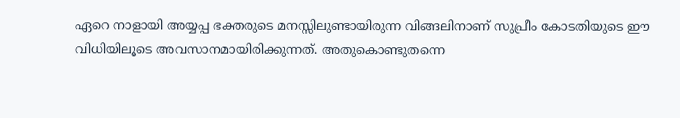ഏറെ നാളായി അയ്യപ്പ ഭക്തരുടെ മനസ്സിലുണ്ടായിരുന്ന വിങ്ങലിനാണ് സുപ്രീം കോടതിയുടെ ഈ വിധിയിലൂടെ അവസാനമായിരിക്കുന്നത്. അതുകൊണ്ടുതന്നെ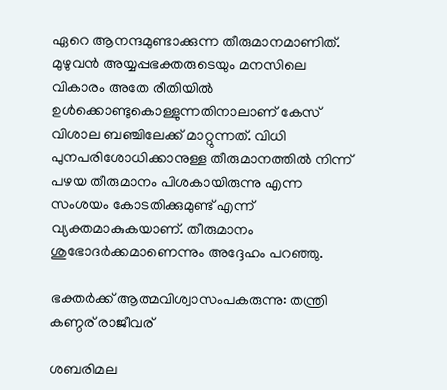ഏറെ ആനന്ദമുണ്ടാക്കുന്ന തീരുമാനമാണിത്. മുഴുവന്‍ അയ്യപ്പഭക്തരുടെയും മനസിലെ വികാരം അതേ രീതിയില്‍ ഉള്‍ക്കൊണ്ടുകൊള്ളുന്നതിനാലാണ് കേസ് വിശാല ബഞ്ചിലേക്ക് മാറ്റുന്നത്. വിധി പുനപരിശോധിക്കാനുള്ള തീരുമാനത്തില്‍ നിന്ന് പഴയ തീരുമാനം പിശകായിരുന്നു എന്ന സംശയം കോടതിക്കുമുണ്ട് എന്ന് വ്യക്തമാകുകയാണ്. തീരുമാനം ശുഭോദര്‍ക്കമാണെന്നും അദ്ദേഹം പറഞ്ഞു.

ഭക്തര്‍ക്ക് ആത്മവിശ്വാസംപകരുന്നു: തന്ത്രി കണ്ഠര് രാജീവര്

ശബരിമല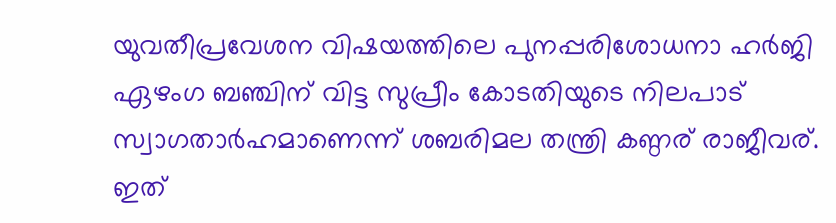യുവതീപ്രവേശന വിഷയത്തിലെ പുനപ്പരിശോധനാ ഹര്‍ജി ഏഴംഗ ബഞ്ചിന് വിട്ട സുപ്രീം കോടതിയുടെ നിലപാട് സ്വാഗതാര്‍ഹമാണെന്ന് ശബരിമല തന്ത്രി കണ്ഠര് രാജീവര്.  ഇത്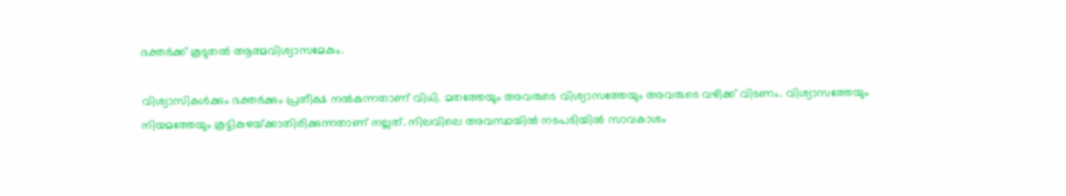ഭക്തര്‍ക്ക് കൂടുതല്‍ ആത്മവിശ്വാസമേകും.

വിശ്വാസികള്‍ക്കും ഭക്തര്‍ക്കും പ്രതീക്ഷ നല്‍കുന്നതാണ് വിധി. മതത്തേയും അവരുടെ വിശ്വാസത്തേയും അവരുടെ വഴിക്ക് വിടണം. വിശ്വാസത്തേയും നിയമത്തേയും കൂട്ടികുഴയ്‌ക്കാതിരിക്കുന്നതാണ് നല്ലത്. നിലവിലെ അവസ്ഥയില്‍ നടപടിയില്‍ സാവകാശം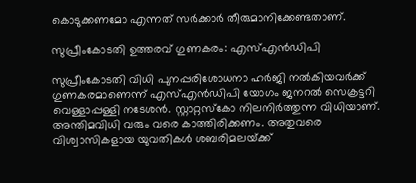കൊടുക്കണമോ എന്നത് സര്‍ക്കാര്‍ തീരുമാനിക്കേണ്ടതാണ്.

സുപ്രീംകോടതി ഉത്തരവ് ഗുണകരം: എസ്എന്‍ഡിപി

സുപ്രീംകോടതി വിധി പുനപ്പരിശോധനാ ഹര്‍ജി നല്‍കിയവര്‍ക്ക് ഗുണകരമാണെന്ന് എസ്എന്‍ഡിപി യോഗം ജനറല്‍ സെക്രട്ടറി വെള്ളാപ്പള്ളി നടേശന്‍. സ്റ്റാറ്റസ്‌കോ നിലനിര്‍ത്തുന്ന വിധിയാണ്. അന്തിമവിധി വരും വരെ കാത്തിരിക്കണം. അതുവരെ വിശ്വാസികളായ യുവതികള്‍ ശബരിമലയ്‌ക്ക്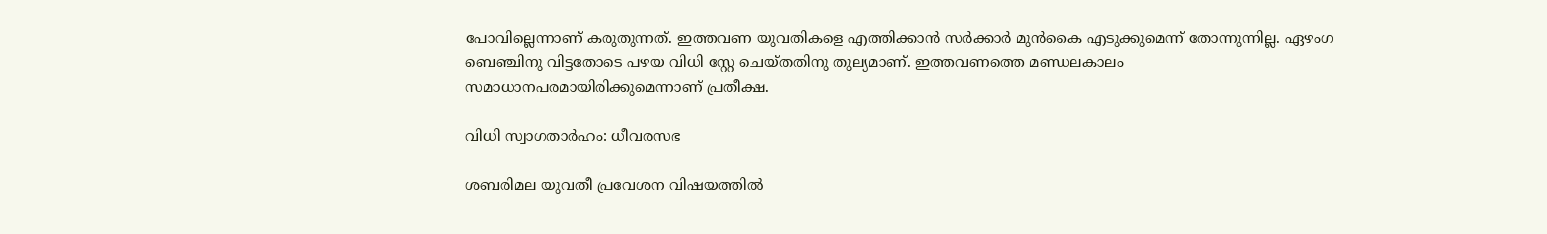പോവില്ലെന്നാണ് കരുതുന്നത്. ഇത്തവണ യുവതികളെ എത്തിക്കാന്‍ സര്‍ക്കാര്‍ മുന്‍കൈ എടുക്കുമെന്ന് തോന്നുന്നില്ല. ഏഴംഗ ബെഞ്ചിനു വിട്ടതോടെ പഴയ വിധി സ്റ്റേ ചെയ്തതിനു തുല്യമാണ്. ഇത്തവണത്തെ മണ്ഡലകാലം സമാധാനപരമായിരിക്കുമെന്നാണ് പ്രതീക്ഷ.

വിധി സ്വാഗതാര്‍ഹം: ധീവരസഭ

ശബരിമല യുവതീ പ്രവേശന വിഷയത്തില്‍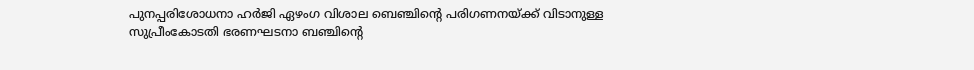പുനപ്പരിശോധനാ ഹര്‍ജി ഏഴംഗ വിശാല ബെഞ്ചിന്റെ പരിഗണനയ്‌ക്ക് വിടാനുള്ള  സുപ്രീംകോടതി ഭരണഘടനാ ബഞ്ചിന്റെ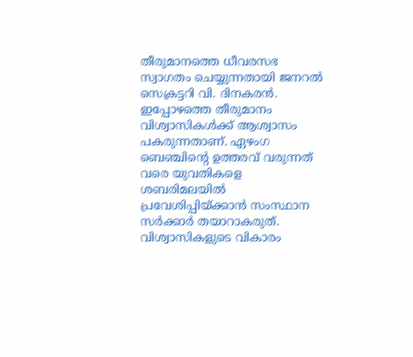തീരുമാനത്തെ ധീവരസഭ സ്വാഗതം ചെയ്യുന്നതായി ജനറല്‍ സെക്രട്ടറി വി. ദിനകരന്‍. ഇപ്പോഴത്തെ തീരുമാനം വിശ്വാസികള്‍ക്ക് ആശ്വാസം പകരുന്നതാണ്. ഏഴംഗ ബെഞ്ചിന്റെ ഉത്തരവ് വരുന്നത് വരെ യുവതികളെ ശബരിമലയില്‍ പ്രവേശിപ്പിയ്‌ക്കാന്‍ സംസ്ഥാന സര്‍ക്കാര്‍ തയാറാകരുത്. വിശ്വാസികളുടെ വികാരം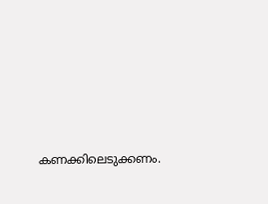കണക്കിലെടുക്കണം.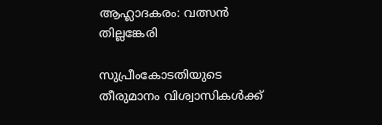ആഹ്ലാദകരം: വത്സന്‍ തില്ലങ്കേരി

സുപ്രീംകോടതിയുടെ തീരുമാനം വിശ്വാസികള്‍ക്ക്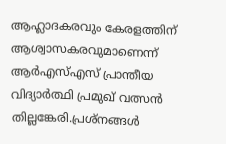ആഹ്ലാദകരവും കേരളത്തിന് ആശ്വാസകരവുമാണെന്ന്  ആര്‍എസ്എസ് പ്രാന്തീയ വിദ്യാര്‍ത്ഥി പ്രമുഖ് വത്സന്‍ തില്ലങ്കേരി.പ്രശ്‌നങ്ങള്‍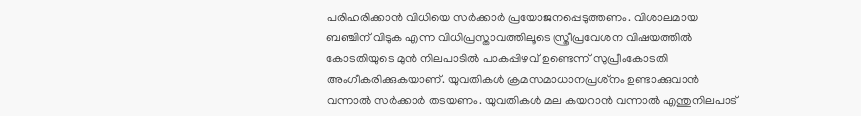പരിഹരിക്കാന്‍ വിധിയെ സര്‍ക്കാര്‍ പ്രയോജനപ്പെടുത്തണം. വിശാലമായ ബഞ്ചിന് വിടുക എന്ന വിധിപ്രസ്താവത്തിലൂടെ സ്ത്രീപ്രവേശന വിഷയത്തില്‍ കോടതിയുടെ മുന്‍ നിലപാടില്‍ പാകപ്പിഴവ് ഉണ്ടെന്ന് സുപ്രീംകോടതി അംഗീകരിക്കുകയാണ്. യുവതികള്‍ ക്രമസമാധാനപ്രശ്‌നം ഉണ്ടാക്കുവാന്‍ വന്നാല്‍ സര്‍ക്കാര്‍ തടയണം. യുവതികള്‍ മല കയറാന്‍ വന്നാല്‍ എന്തുനിലപാട്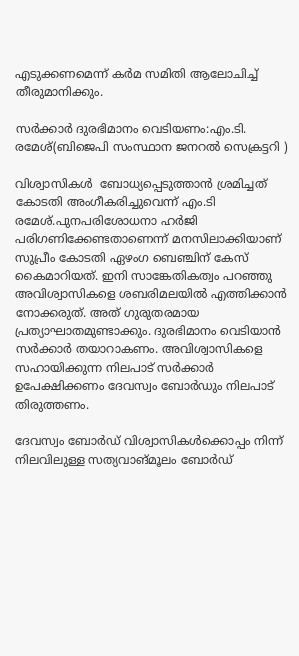എടുക്കണമെന്ന് കര്‍മ സമിതി ആലോചിച്ച് തീരുമാനിക്കും.

സര്‍ക്കാര്‍ ദുരഭിമാനം വെടിയണം:എം.ടി. രമേശ്(ബിജെപി സംസ്ഥാന ജനറല്‍ സെക്രട്ടറി )

വിശ്വാസികള്‍  ബോധ്യപ്പെടുത്താന്‍ ശ്രമിച്ചത് കോടതി അംഗീകരിച്ചുവെന്ന് എം.ടി രമേശ്.പുനപരിശോധനാ ഹര്‍ജി പരിഗണിക്കേണ്ടതാണെന്ന് മനസിലാക്കിയാണ് സുപ്രീം കോടതി ഏഴംഗ ബെഞ്ചിന് കേസ് കൈമാറിയത്. ഇനി സാങ്കേതികത്വം പറഞ്ഞു അവിശ്വാസികളെ ശബരിമലയില്‍ എത്തിക്കാന്‍ നോക്കരുത്. അത് ഗുരുതരമായ പ്രത്യാഘാതമുണ്ടാക്കും. ദുരഭിമാനം വെടിയാന്‍ സര്‍ക്കാര്‍ തയാറാകണം. അവിശ്വാസികളെ സഹായിക്കുന്ന നിലപാട് സര്‍ക്കാര്‍ ഉപേക്ഷിക്കണം ദേവസ്വം ബോര്‍ഡും നിലപാട് തിരുത്തണം.

ദേവസ്വം ബോര്‍ഡ് വിശ്വാസികള്‍ക്കൊപ്പം നിന്ന് നിലവിലുള്ള സത്യവാങ്മൂലം ബോര്‍ഡ്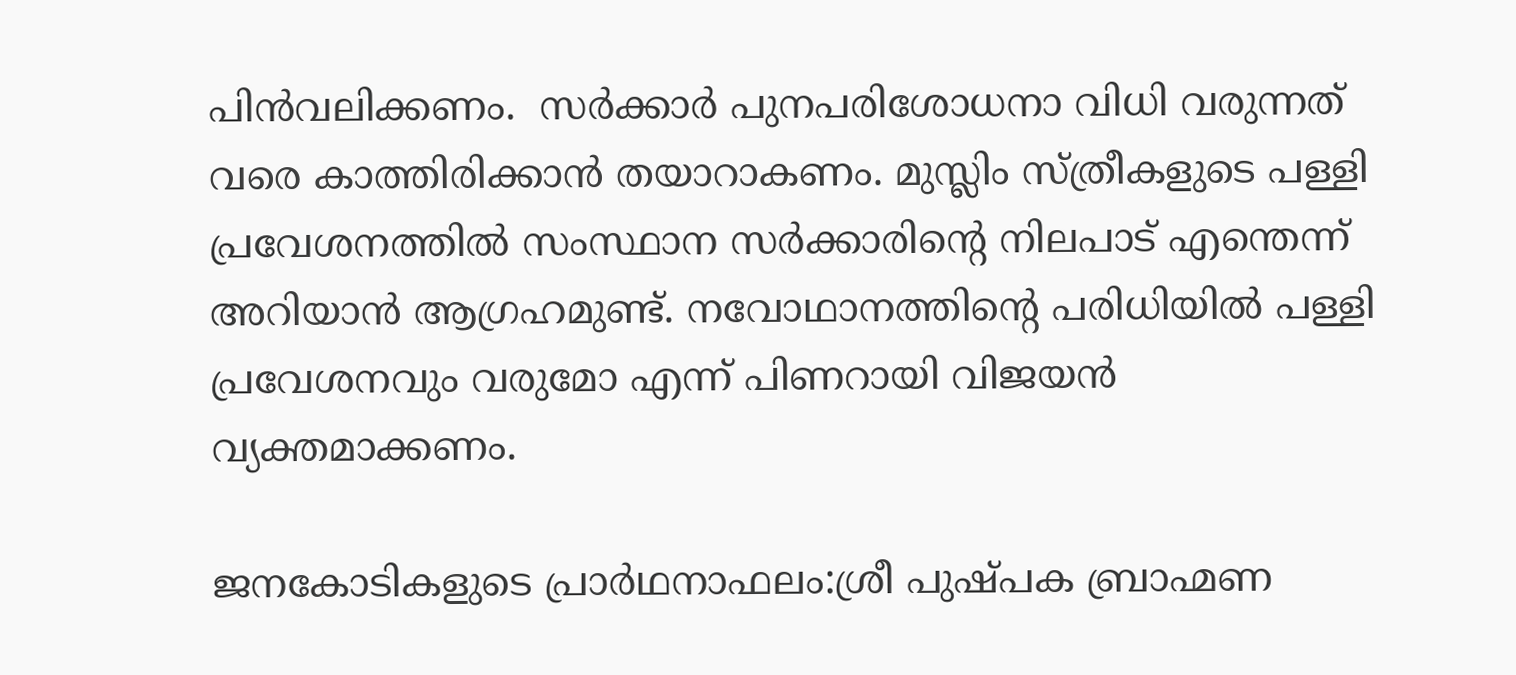പിന്‍വലിക്കണം.  സര്‍ക്കാര്‍ പുനപരിശോധനാ വിധി വരുന്നത് വരെ കാത്തിരിക്കാന്‍ തയാറാകണം. മുസ്ലിം സ്ത്രീകളുടെ പള്ളി പ്രവേശനത്തില്‍ സംസ്ഥാന സര്‍ക്കാരിന്റെ നിലപാട് എന്തെന്ന് അറിയാന്‍ ആഗ്രഹമുണ്ട്. നവോഥാനത്തിന്റെ പരിധിയില്‍ പള്ളി പ്രവേശനവും വരുമോ എന്ന് പിണറായി വിജയന്‍ വ്യക്തമാക്കണം.

ജനകോടികളുടെ പ്രാര്‍ഥനാഫലം:ശ്രീ പുഷ്പക ബ്രാഹ്മണ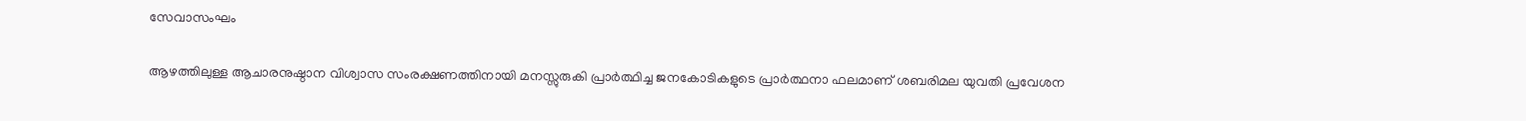സേവാസംഘം

ആഴത്തിലുള്ള ആചാരനുഷ്ഠാന വിശ്വാസ സംരക്ഷണത്തിനായി മനസ്സുരുകി പ്രാര്‍ത്ഥിച്ച ജനകോടികളുടെ പ്രാര്‍ത്ഥനാ ഫലമാണ് ശബരിമല യുവതി പ്രവേശന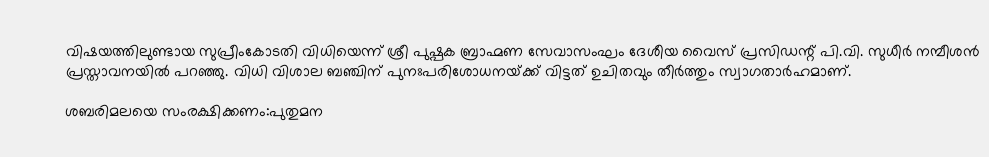വിഷയത്തിലുണ്ടായ സുപ്രീംകോടതി വിധിയെന്ന് ശ്രീ പുഷ്പക ബ്രാഹ്മണ സേവാസംഘം ദേശീയ വൈസ് പ്രസിഡന്റ് പി.വി. സുധീര്‍ നമ്പീശന്‍ പ്രസ്താവനയില്‍ പറഞ്ഞു. വിധി വിശാല ബഞ്ചിന് പുനഃപരിശോധനയ്‌ക്ക് വിട്ടത് ഉചിതവും തീര്‍ത്തും സ്വാഗതാര്‍ഹമാണ്.

ശബരിമലയെ സംരക്ഷിക്കണം:പുതുമന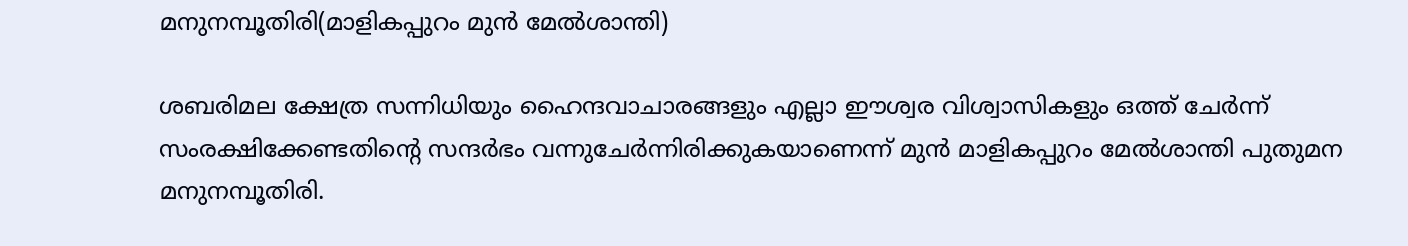മനുനമ്പൂതിരി(മാളികപ്പുറം മുന്‍ മേല്‍ശാന്തി)

ശബരിമല ക്ഷേത്ര സന്നിധിയും ഹൈന്ദവാചാരങ്ങളും എല്ലാ ഈശ്വര വിശ്വാസികളും ഒത്ത് ചേര്‍ന്ന് സംരക്ഷിക്കേണ്ടതിന്റെ സന്ദര്‍ഭം വന്നുചേര്‍ന്നിരിക്കുകയാണെന്ന് മുന്‍ മാളികപ്പുറം മേല്‍ശാന്തി പുതുമന മനുനമ്പൂതിരി.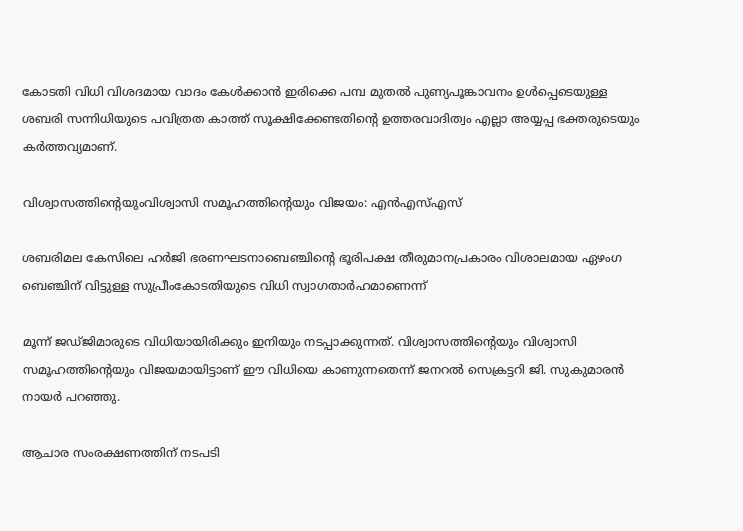കോടതി വിധി വിശദമായ വാദം കേള്‍ക്കാന്‍ ഇരിക്കെ പമ്പ മുതല്‍ പുണ്യപൂങ്കാവനം ഉള്‍പ്പെടെയുള്ള ശബരി സന്നിധിയുടെ പവിത്രത കാത്ത് സൂക്ഷിക്കേണ്ടതിന്റെ ഉത്തരവാദിത്വം എല്ലാ അയ്യപ്പ ഭക്തരുടെയും കര്‍ത്തവ്യമാണ്.

വിശ്വാസത്തിന്റെയുംവിശ്വാസി സമൂഹത്തിന്റെയും വിജയം: എന്‍എസ്എസ്

ശബരിമല കേസിലെ ഹര്‍ജി ഭരണഘടനാബെഞ്ചിന്റെ ഭൂരിപക്ഷ തീരുമാനപ്രകാരം വിശാലമായ ഏഴംഗ ബെഞ്ചിന് വിട്ടുള്ള സുപ്രീംകോടതിയുടെ വിധി സ്വാഗതാര്‍ഹമാണെന്ന്

മൂന്ന് ജഡ്ജിമാരുടെ വിധിയായിരിക്കും ഇനിയും നടപ്പാക്കുന്നത്. വിശ്വാസത്തിന്റെയും വിശ്വാസി സമൂഹത്തിന്റെയും വിജയമായിട്ടാണ് ഈ വിധിയെ കാണുന്നതെന്ന് ജനറല്‍ സെക്രട്ടറി ജി. സുകുമാരന്‍ നായര്‍ പറഞ്ഞു.

ആചാര സംരക്ഷണത്തിന് നടപടി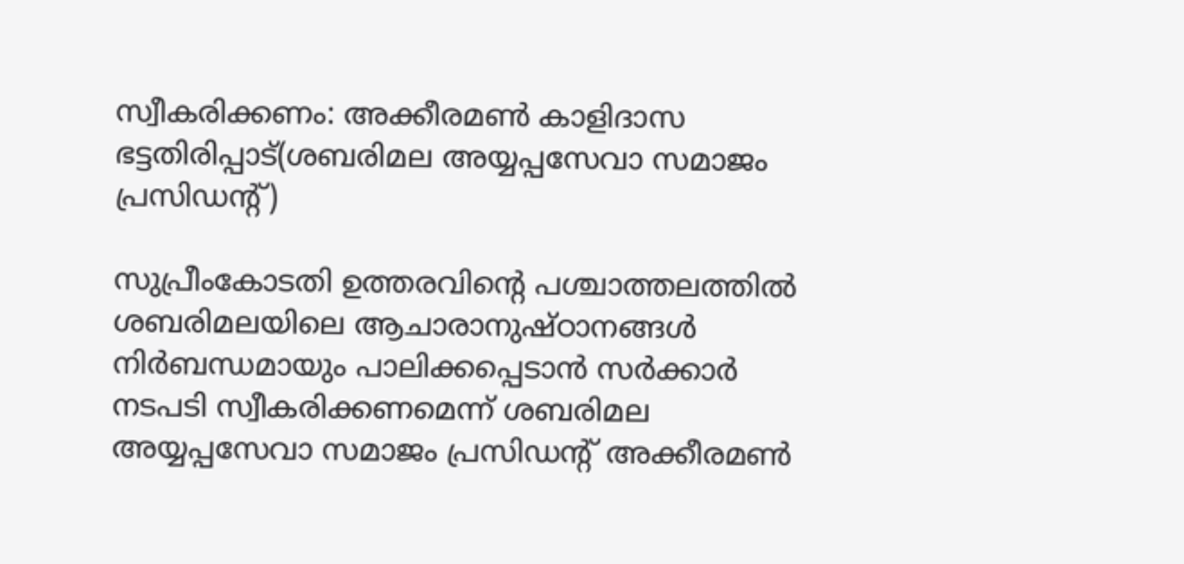സ്വീകരിക്കണം: അക്കീരമണ്‍ കാളിദാസ ഭട്ടതിരിപ്പാട്(ശബരിമല അയ്യപ്പസേവാ സമാജം പ്രസിഡന്റ്)

സുപ്രീംകോടതി ഉത്തരവിന്റെ പശ്ചാത്തലത്തില്‍ ശബരിമലയിലെ ആചാരാനുഷ്ഠാനങ്ങള്‍ നിര്‍ബന്ധമായും പാലിക്കപ്പെടാന്‍ സര്‍ക്കാര്‍ നടപടി സ്വീകരിക്കണമെന്ന് ശബരിമല അയ്യപ്പസേവാ സമാജം പ്രസിഡന്റ് അക്കീരമണ്‍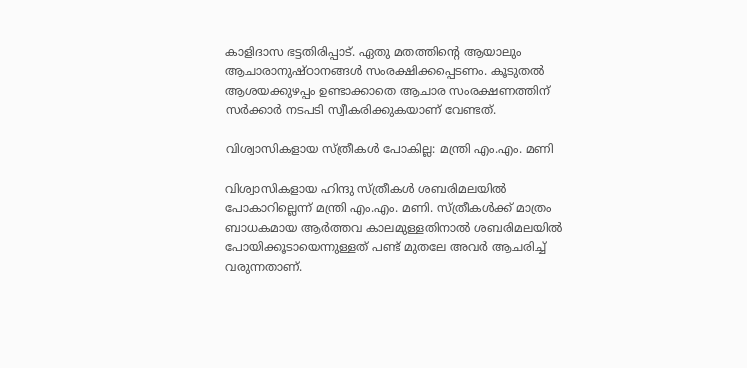കാളിദാസ ഭട്ടതിരിപ്പാട്. ഏതു മതത്തിന്റെ ആയാലും ആചാരാനുഷ്ഠാനങ്ങള്‍ സംരക്ഷിക്കപ്പെടണം. കൂടുതല്‍ ആശയക്കുഴപ്പം ഉണ്ടാക്കാതെ ആചാര സംരക്ഷണത്തിന് സര്‍ക്കാര്‍ നടപടി സ്വീകരിക്കുകയാണ് വേണ്ടത്.

വിശ്വാസികളായ സ്ത്രീകള്‍ പോകില്ല: മന്ത്രി എം.എം. മണി

വിശ്വാസികളായ ഹിന്ദു സ്ത്രീകള്‍ ശബരിമലയില്‍ പോകാറില്ലെന്ന് മന്ത്രി എം.എം. മണി. സ്ത്രീകള്‍ക്ക് മാത്രം ബാധകമായ ആര്‍ത്തവ കാലമുള്ളതിനാല്‍ ശബരിമലയില്‍ പോയിക്കൂടായെന്നുള്ളത് പണ്ട് മുതലേ അവര്‍ ആചരിച്ച് വരുന്നതാണ്.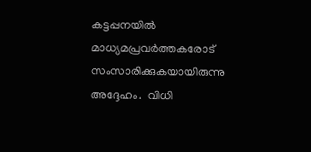കട്ടപ്പനയില്‍ മാധ്യമപ്രവര്‍ത്തകരോട് സംസാരിക്കുകയായിരുന്നു അദ്ദേഹം.  വിധി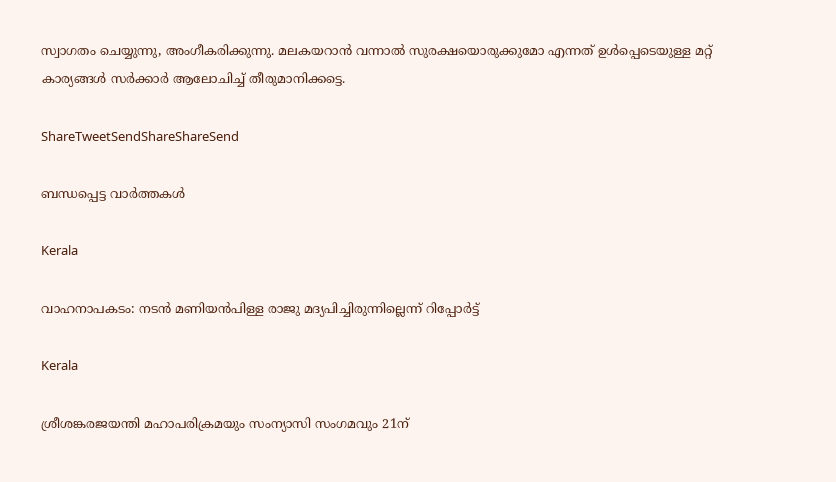സ്വാഗതം ചെയ്യുന്നു, അംഗീകരിക്കുന്നു. മലകയറാന്‍ വന്നാല്‍ സുരക്ഷയൊരുക്കുമോ എന്നത് ഉള്‍പ്പെടെയുള്ള മറ്റ് കാര്യങ്ങള്‍ സര്‍ക്കാര്‍ ആലോചിച്ച് തീരുമാനിക്കട്ടെ.

ShareTweetSendShareShareSend

ബന്ധപ്പെട്ട വാര്‍ത്തകള്‍

Kerala

വാഹനാപകടം: നടൻ മണിയൻപിള്ള രാജു മദ്യപിച്ചിരുന്നില്ലെന്ന് റിപ്പോർട്ട്

Kerala

ശ്രീശങ്കരജയന്തി മഹാപരിക്രമയും സംന്യാസി സംഗമവും 21ന്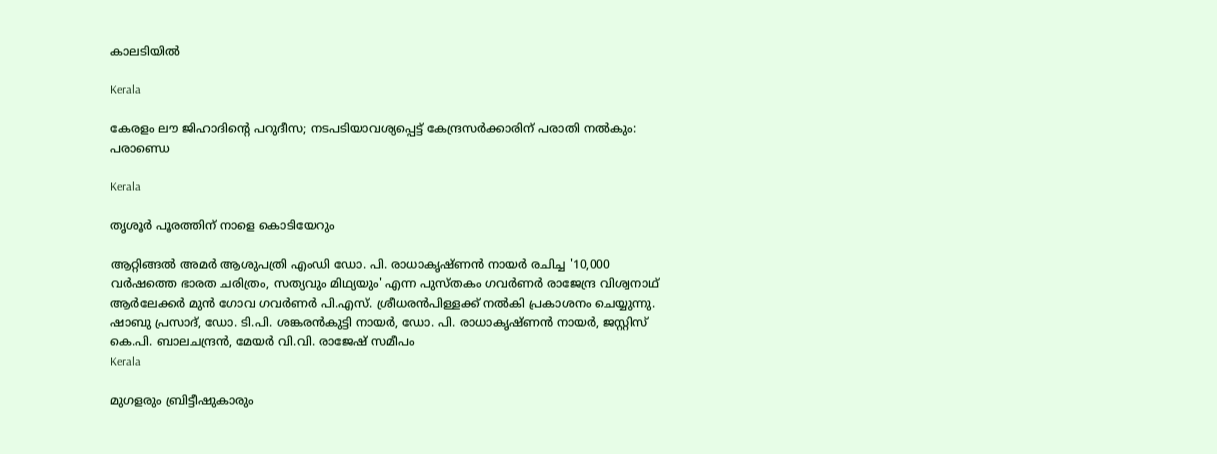കാലടിയില്‍

Kerala

കേരളം ലൗ ജിഹാദിന്റെ പറുദീസ; നടപടിയാവശ്യപ്പെട്ട് കേന്ദ്രസര്‍ക്കാരിന് പരാതി നല്‍കും: പരാണ്ഡെ

Kerala

തൃശൂര്‍ പൂരത്തിന് നാളെ കൊടിയേറും

ആറ്റിങ്ങല്‍ അമര്‍ ആശുപത്രി എംഡി ഡോ. പി. രാധാകൃഷ്ണന്‍ നായര്‍ രചിച്ച '10,000 വര്‍ഷത്തെ ഭാരത ചരിത്രം, സത്യവും മിഥ്യയും' എന്ന പുസ്തകം ഗവര്‍ണര്‍ രാജേന്ദ്ര വിശ്വനാഥ് ആര്‍ലേക്കര്‍ മുന്‍ ഗോവ ഗവര്‍ണര്‍ പി.എസ്. ശ്രീധരന്‍പിള്ളക്ക് നല്‍കി പ്രകാശനം ചെയ്യുന്നു. ഷാബു പ്രസാദ്, ഡോ. ടി.പി. ശങ്കരന്‍കുട്ടി നായര്‍, ഡോ. പി. രാധാകൃഷ്ണന്‍ നായര്‍, ജസ്റ്റിസ് കെ.പി. ബാലചന്ദ്രന്‍, മേയര്‍ വി.വി. രാജേഷ് സമീപം
Kerala

മുഗളരും ബ്രിട്ടീഷുകാരും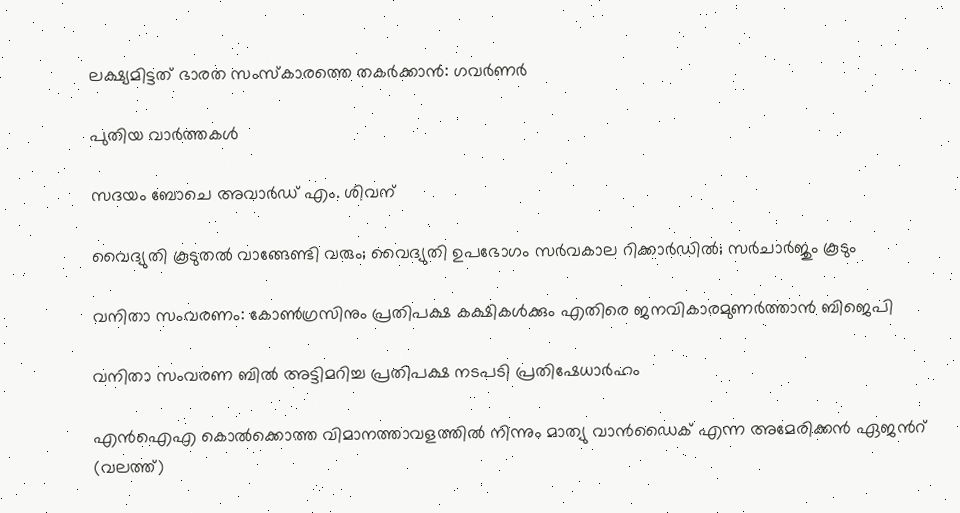ലക്ഷ്യമിട്ടത് ഭാരത സംസ്‌കാരത്തെ തകര്‍ക്കാന്‍: ഗവര്‍ണര്‍

പുതിയ വാര്‍ത്തകള്‍

സദയം ബോചെ അവാര്‍ഡ് എം. ശിവന്

വൈദ്യുതി കൂടുതല്‍ വാങ്ങേണ്ടി വരും; വൈദ്യുതി ഉപഭോഗം സര്‍വകാല റിക്കാര്‍ഡില്‍; സര്‍ചാര്‍ജും കൂടും

വനിതാ സംവരണം: കോണ്‍ഗ്രസിനും പ്രതിപക്ഷ കക്ഷികള്‍ക്കും എതിരെ ജനവികാരമുണര്‍ത്താന്‍ ബിജെപി

വനിതാ സംവരണ ബില്‍ അട്ടിമറിച്ച പ്രതിപക്ഷ നടപടി പ്രതിഷേധാര്‍ഹം

എന്‍ഐഎ കൊല്‍ക്കൊത്ത വിമാനത്താവളത്തില്‍ നിന്നും മാത്യു വാന്‍ഡൈക് എന്ന അമേരിക്കന്‍ ഏജന്‍റ് (വലത്ത്)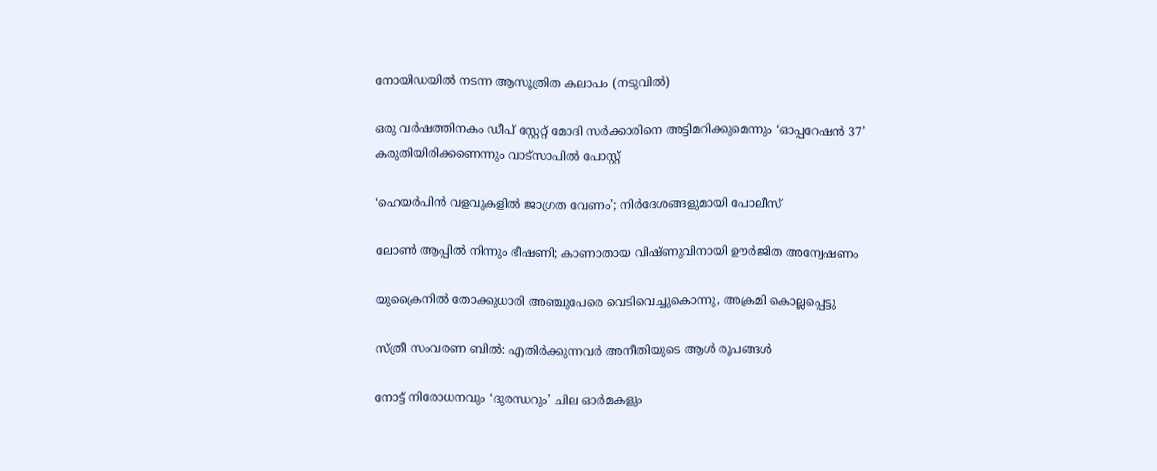നോയിഡയില്‍ നടന്ന ആസൂത്രിത കലാപം (നടുവില്‍)

ഒരു വര്‍ഷത്തിനകം ഡീപ് സ്റ്റേറ്റ് മോദി സര്‍ക്കാരിനെ അട്ടിമറിക്കുമെന്നും ‘ഓപ്പറേഷന്‍ 37’ കരുതിയിരിക്കണെന്നും വാട്സാപില്‍ പോസ്റ്റ്

‘ഹെയർപിൻ വളവുകളിൽ ജാഗ്രത വേണം’; നിർദേശങ്ങളുമായി പോലീസ്

ലോൺ ആപ്പിൽ നിന്നും ഭീഷണി; കാണാതായ വിഷ്ണുവിനായി ഊർജിത അന്വേഷണം

യുക്രൈനിൽ തോക്കുധാരി അഞ്ചുപേരെ വെടിവെച്ചുകൊന്നു, അക്രമി കൊല്ലപ്പെട്ടു

സ്ത്രീ സംവരണ ബില്‍: എതിര്‍ക്കുന്നവര്‍ അനീതിയുടെ ആള്‍ രൂപങ്ങള്‍

നോട്ട് നിരോധനവും ‘ദുരന്ധറും’ ചില ഓര്‍മകളും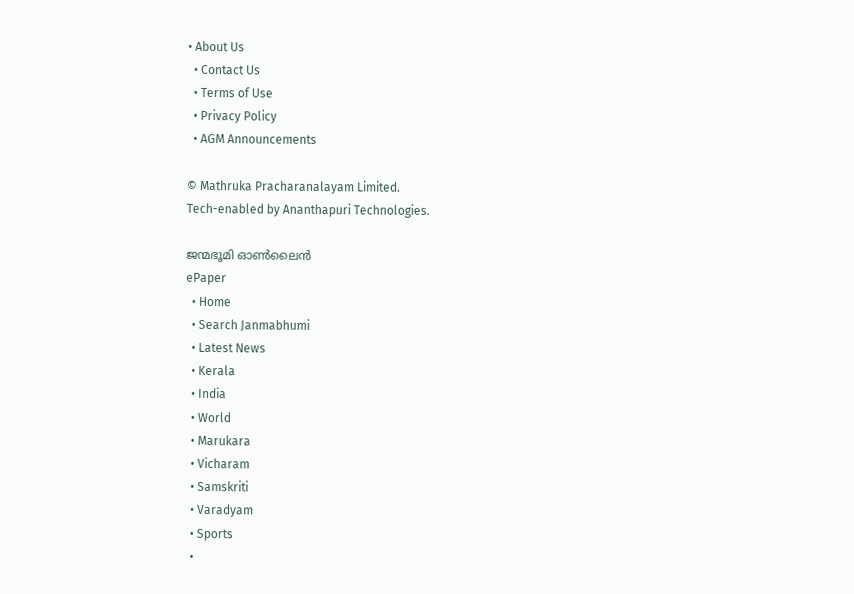• About Us
  • Contact Us
  • Terms of Use
  • Privacy Policy
  • AGM Announcements

© Mathruka Pracharanalayam Limited.
Tech-enabled by Ananthapuri Technologies.

ജന്മഭൂമി ഓണ്‍ലൈന്‍
ePaper
  • Home
  • Search Janmabhumi
  • Latest News
  • Kerala
  • India
  • World
  • Marukara
  • Vicharam
  • Samskriti
  • Varadyam
  • Sports
  •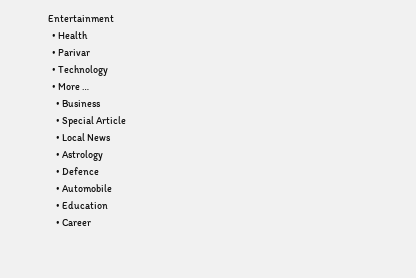Entertainment
  • Health
  • Parivar
  • Technology
  • More …
    • Business
    • Special Article
    • Local News
    • Astrology
    • Defence
    • Automobile
    • Education
    • Career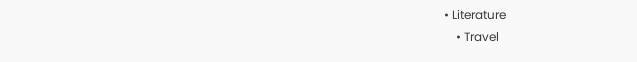• Literature
    • Travel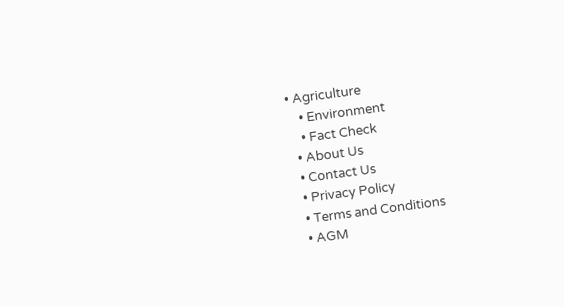• Agriculture
    • Environment
    • Fact Check
  • About Us
  • Contact Us
  • Privacy Policy
  • Terms and Conditions
  • AGM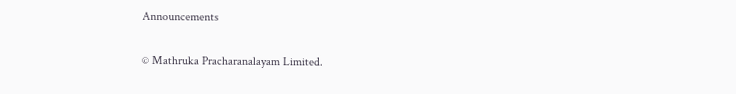Announcements

© Mathruka Pracharanalayam Limited.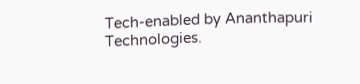Tech-enabled by Ananthapuri Technologies.